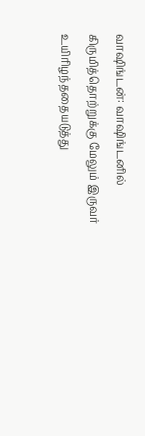வாஷிங்டன்: வாஷிங்டனில் கிருமித்தொற்றுக்கு மேலும் இருவர் உயிரிழந்ததையடுத்து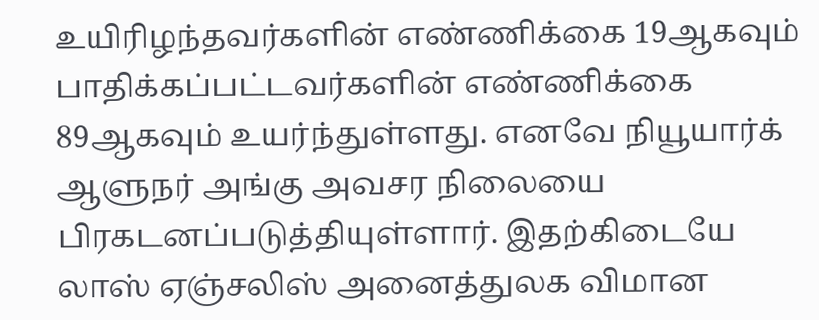உயிரிழந்தவர்களின் எண்ணிக்கை 19ஆகவும் பாதிக்கப்பட்டவர்களின் எண்ணிக்கை 89ஆகவும் உயர்ந்துள்ளது. எனவே நியூயார்க் ஆளுநர் அங்கு அவசர நிலையை பிரகடனப்படுத்தியுள்ளார். இதற்கிடையே லாஸ் ஏஞ்சலிஸ் அனைத்துலக விமான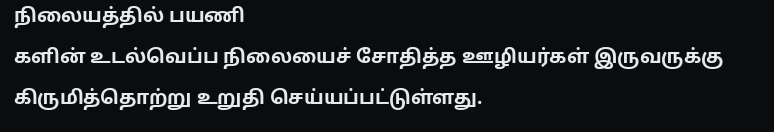நிலையத்தில் பயணி
களின் உடல்வெப்ப நிலையைச் சோதித்த ஊழியர்கள் இருவருக்கு கிருமித்தொற்று உறுதி செய்யப்பட்டுள்ளது.